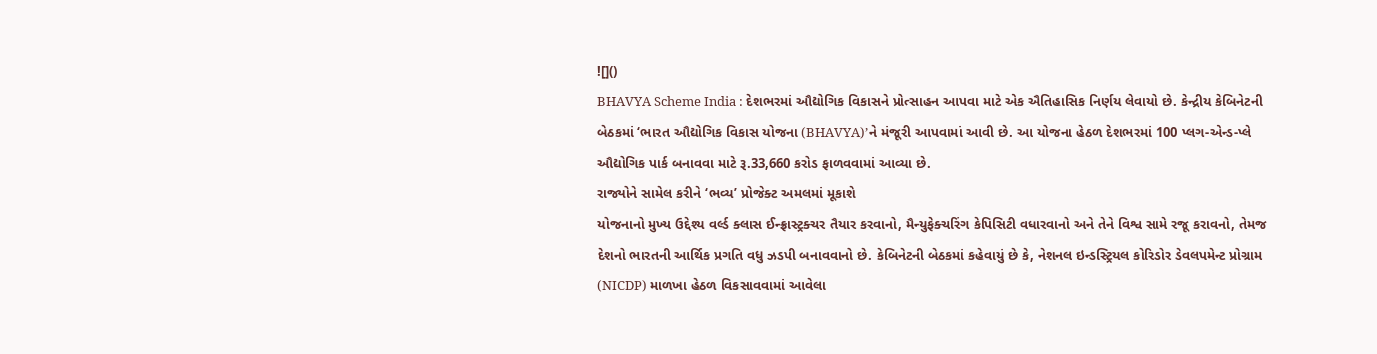![]()
BHAVYA Scheme India : દેશભરમાં ઔદ્યોગિક વિકાસને પ્રોત્સાહન આપવા માટે એક ઐતિહાસિક નિર્ણય લેવાયો છે. કેન્દ્રીય કેબિનેટની બેઠકમાં ‘ભારત ઔદ્યોગિક વિકાસ યોજના (BHAVYA)’ને મંજૂરી આપવામાં આવી છે. આ યોજના હેઠળ દેશભરમાં 100 પ્લગ-એન્ડ-પ્લે ઔદ્યોગિક પાર્ક બનાવવા માટે રૂ.33,660 કરોડ ફાળવવામાં આવ્યા છે.
રાજ્યોને સામેલ કરીને ‘ભવ્ય’ પ્રોજેક્ટ અમલમાં મૂકાશે
યોજનાનો મુખ્ય ઉદ્દેશ્ય વર્લ્ડ ક્લાસ ઈન્ફ્રાસ્ટ્રક્ચર તૈયાર કરવાનો, મૈન્યુફેક્ચરિંગ કેપિસિટી વધારવાનો અને તેને વિશ્વ સામે રજૂ કરાવનો, તેમજ દેશનો ભારતની આર્થિક પ્રગતિ વધુ ઝડપી બનાવવાનો છે. કેબિનેટની બેઠકમાં કહેવાયું છે કે, નેશનલ ઇન્ડસ્ટ્રિયલ કોરિડોર ડેવલપમેન્ટ પ્રોગ્રામ (NICDP) માળખા હેઠળ વિકસાવવામાં આવેલા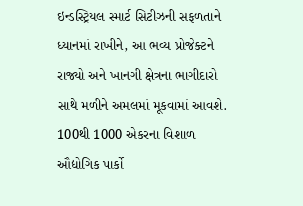ઇન્ડસ્ટ્રિયલ સ્માર્ટ સિટીઝની સફળતાને ધ્યાનમાં રાખીને, આ ભવ્ય પ્રોજેક્ટને રાજ્યો અને ખાનગી ક્ષેત્રના ભાગીદારો સાથે મળીને અમલમાં મૂકવામાં આવશે.
100થી 1000 એકરના વિશાળ ઔદ્યોગિક પાર્કો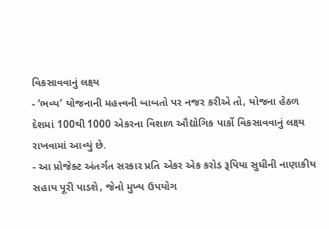વિકસાવવાનું લક્ષ્ય
- ‘ભવ્ય’ યોજનાની મહત્ત્વની બાબતો પર નજર કરીએ તો, યોજના હેઠળ દેશમાં 100થી 1000 એકરના વિશાળ ઔદ્યોગિક પાર્કો વિકસાવવાનું લક્ષ્ય રાખવામાં આવ્યું છે.
- આ પ્રોજેક્ટ અંતર્ગત સરકાર પ્રતિ એકર એક કરોડ રૂપિયા સુધીની નાણાકીય સહાય પૂરી પાડશે, જેનો મુખ્ય ઉપયોગ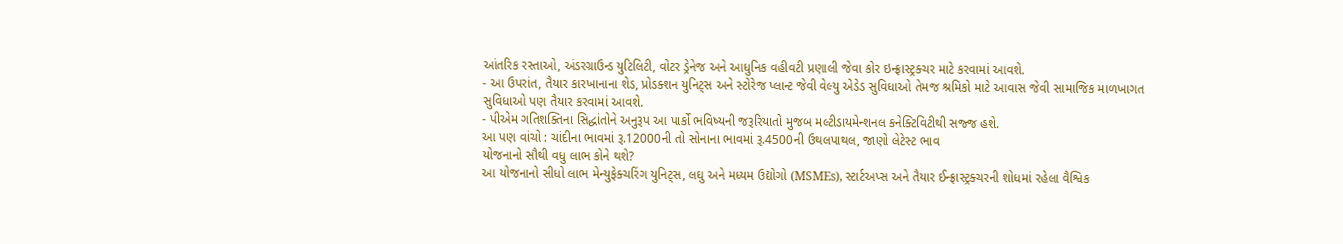આંતરિક રસ્તાઓ, અંડરગ્રાઉન્ડ યુટિલિટી, વોટર ડ્રેનેજ અને આધુનિક વહીવટી પ્રણાલી જેવા કોર ઇન્ફ્રાસ્ટ્રક્ચર માટે કરવામાં આવશે.
- આ ઉપરાંત, તૈયાર કારખાનાના શેડ, પ્રોડક્શન યુનિટ્સ અને સ્ટોરેજ પ્લાન્ટ જેવી વેલ્યુ એડેડ સુવિધાઓ તેમજ શ્રમિકો માટે આવાસ જેવી સામાજિક માળખાગત સુવિધાઓ પણ તૈયાર કરવામાં આવશે.
- પીએમ ગતિશક્તિના સિદ્ધાંતોને અનુરૂપ આ પાર્કો ભવિષ્યની જરૂરિયાતો મુજબ મલ્ટીડાયમેન્શનલ કનેક્ટિવિટીથી સજ્જ હશે.
આ પણ વાંચો : ચાંદીના ભાવમાં રૂ.12000ની તો સોનાના ભાવમાં રૂ.4500ની ઉથલપાથલ, જાણો લેટેસ્ટ ભાવ
યોજનાનો સૌથી વધુ લાભ કોને થશે?
આ યોજનાનો સીધો લાભ મેન્યુફેક્ચરિંગ યુનિટ્સ, લઘુ અને મધ્યમ ઉદ્યોગો (MSMEs), સ્ટાર્ટઅપ્સ અને તૈયાર ઈન્ફ્રાસ્ટ્રક્ચરની શોધમાં રહેલા વૈશ્વિક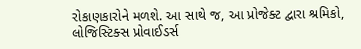રોકાણકારોને મળશે. આ સાથે જ, આ પ્રોજેક્ટ દ્વારા શ્રમિકો, લોજિસ્ટિક્સ પ્રોવાઈડર્સ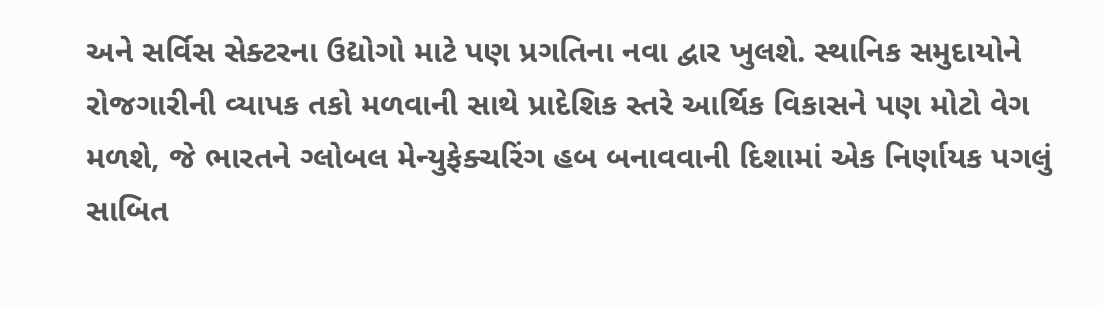અને સર્વિસ સેક્ટરના ઉદ્યોગો માટે પણ પ્રગતિના નવા દ્વાર ખુલશે. સ્થાનિક સમુદાયોને રોજગારીની વ્યાપક તકો મળવાની સાથે પ્રાદેશિક સ્તરે આર્થિક વિકાસને પણ મોટો વેગ મળશે, જે ભારતને ગ્લોબલ મેન્યુફેક્ચરિંગ હબ બનાવવાની દિશામાં એક નિર્ણાયક પગલું સાબિત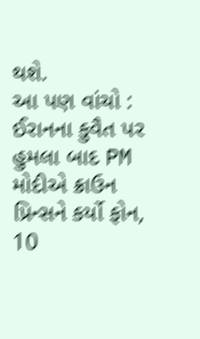થશે.
આ પણ વાંચો : ઈરાનના કુવૈત પર હુમલા બાદ PM મોદીએ ક્રાઉન પ્રિન્સને કર્યો ફોન, 10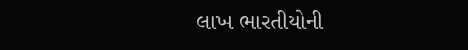લાખ ભારતીયોની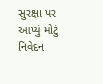સુરક્ષા પર આપ્યું મોટું નિવેદન